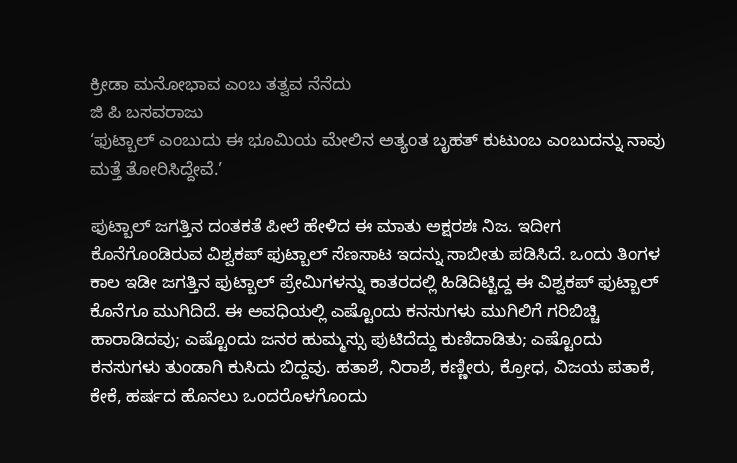ಕ್ರೀಡಾ ಮನೋಭಾವ ಎಂಬ ತತ್ವವ ನೆನೆದು
ಜಿ ಪಿ ಬಸವರಾಜು
‘ಫುಟ್ಬಾಲ್ ಎಂಬುದು ಈ ಭೂಮಿಯ ಮೇಲಿನ ಅತ್ಯಂತ ಬೃಹತ್ ಕುಟುಂಬ ಎಂಬುದನ್ನು ನಾವು ಮತ್ತೆ ತೋರಿಸಿದ್ದೇವೆ.’

ಫುಟ್ಬಾಲ್ ಜಗತ್ತಿನ ದಂತಕತೆ ಪೀಲೆ ಹೇಳಿದ ಈ ಮಾತು ಅಕ್ಷರಶಃ ನಿಜ. ಇದೀಗ ಕೊನೆಗೊಂಡಿರುವ ವಿಶ್ವಕಪ್ ಫುಟ್ಬಾಲ್ ಸೆಣಸಾಟ ಇದನ್ನು ಸಾಬೀತು ಪಡಿಸಿದೆ. ಒಂದು ತಿಂಗಳ ಕಾಲ ಇಡೀ ಜಗತ್ತಿನ ಫುಟ್ಬಾಲ್ ಪ್ರೇಮಿಗಳನ್ನು ಕಾತರದಲ್ಲಿ ಹಿಡಿದಿಟ್ಟಿದ್ದ ಈ ವಿಶ್ವಕಪ್ ಫುಟ್ಬಾಲ್ ಕೊನೆಗೂ ಮುಗಿದಿದೆ. ಈ ಅವಧಿಯಲ್ಲಿ ಎಷ್ಟೊಂದು ಕನಸುಗಳು ಮುಗಿಲಿಗೆ ಗರಿಬಿಚ್ಚಿ ಹಾರಾಡಿದವು; ಎಷ್ಟೊಂದು ಜನರ ಹುಮ್ಮಸ್ಸು ಪುಟಿದೆದ್ದು ಕುಣಿದಾಡಿತು; ಎಷ್ಟೊಂದು ಕನಸುಗಳು ತುಂಡಾಗಿ ಕುಸಿದು ಬಿದ್ದವು. ಹತಾಶೆ, ನಿರಾಶೆ, ಕಣ್ಣೀರು, ಕ್ರೋಧ, ವಿಜಯ ಪತಾಕೆ, ಕೇಕೆ, ಹರ್ಷದ ಹೊನಲು ಒಂದರೊಳಗೊಂದು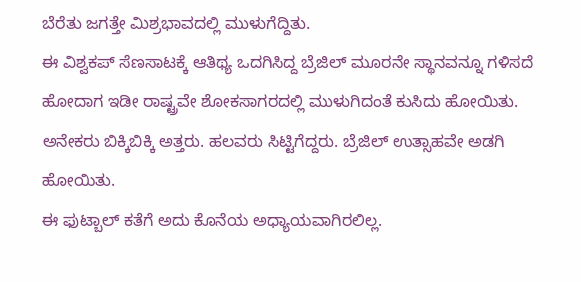ಬೆರೆತು ಜಗತ್ತೇ ಮಿಶ್ರಭಾವದಲ್ಲಿ ಮುಳುಗೆದ್ದಿತು.
ಈ ವಿಶ್ವಕಪ್ ಸೆಣಸಾಟಕ್ಕೆ ಆತಿಥ್ಯ ಒದಗಿಸಿದ್ದ ಬ್ರೆಜಿಲ್ ಮೂರನೇ ಸ್ಥಾನವನ್ನೂ ಗಳಿಸದೆ ಹೋದಾಗ ಇಡೀ ರಾಷ್ಟ್ರವೇ ಶೋಕಸಾಗರದಲ್ಲಿ ಮುಳುಗಿದಂತೆ ಕುಸಿದು ಹೋಯಿತು. ಅನೇಕರು ಬಿಕ್ಕಿಬಿಕ್ಕಿ ಅತ್ತರು. ಹಲವರು ಸಿಟ್ಟಿಗೆದ್ದರು. ಬ್ರೆಜಿಲ್ ಉತ್ಸಾಹವೇ ಅಡಗಿ ಹೋಯಿತು.
ಈ ಫುಟ್ಬಾಲ್ ಕತೆಗೆ ಅದು ಕೊನೆಯ ಅಧ್ಯಾಯವಾಗಿರಲಿಲ್ಲ.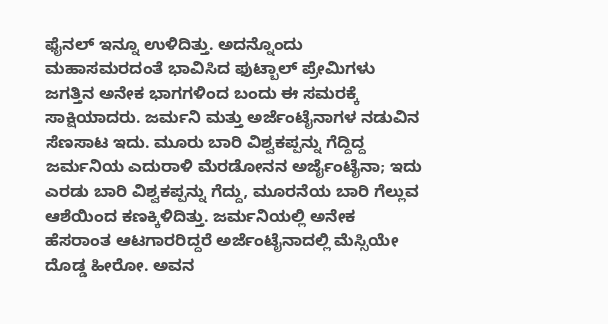ಫೈನಲ್ ಇನ್ನೂ ಉಳಿದಿತ್ತು. ಅದನ್ನೊಂದು ಮಹಾಸಮರದಂತೆ ಭಾವಿಸಿದ ಫುಟ್ಬಾಲ್ ಪ್ರೇಮಿಗಳು ಜಗತ್ತಿನ ಅನೇಕ ಭಾಗಗಳಿಂದ ಬಂದು ಈ ಸಮರಕ್ಕೆ ಸಾಕ್ಷಿಯಾದರು. ಜರ್ಮನಿ ಮತ್ತು ಅರ್ಜೆಂಟೈನಾಗಳ ನಡುವಿನ ಸೆಣಸಾಟ ಇದು. ಮೂರು ಬಾರಿ ವಿಶ್ವಕಪ್ಪನ್ನು ಗೆದ್ದಿದ್ದ ಜರ್ಮನಿಯ ಎದುರಾಳಿ ಮೆರಡೋನನ ಅರ್ಜೈಂಟೈನಾ; ಇದು ಎರಡು ಬಾರಿ ವಿಶ್ವಕಪ್ಪನ್ನು ಗೆದ್ದು, ಮೂರನೆಯ ಬಾರಿ ಗೆಲ್ಲುವ ಆಶೆಯಿಂದ ಕಣಕ್ಕಿಳಿದಿತ್ತು. ಜರ್ಮನಿಯಲ್ಲಿ ಅನೇಕ ಹೆಸರಾಂತ ಆಟಗಾರರಿದ್ದರೆ ಅರ್ಜೆಂಟೈನಾದಲ್ಲಿ ಮೆಸ್ಸಿಯೇ ದೊಡ್ಡ ಹೀರೋ. ಅವನ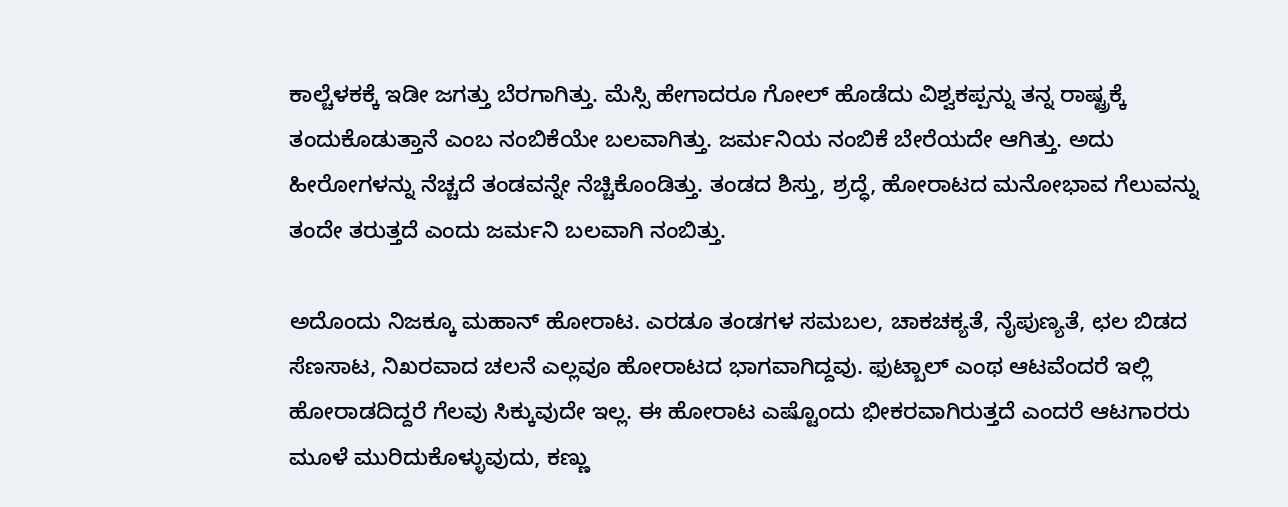ಕಾಲ್ಚೆಳಕಕ್ಕೆ ಇಡೀ ಜಗತ್ತು ಬೆರಗಾಗಿತ್ತು. ಮೆಸ್ಸಿ ಹೇಗಾದರೂ ಗೋಲ್ ಹೊಡೆದು ವಿಶ್ವಕಪ್ಪನ್ನು ತನ್ನ ರಾಷ್ಟ್ರಕ್ಕೆ ತಂದುಕೊಡುತ್ತಾನೆ ಎಂಬ ನಂಬಿಕೆಯೇ ಬಲವಾಗಿತ್ತು. ಜರ್ಮನಿಯ ನಂಬಿಕೆ ಬೇರೆಯದೇ ಆಗಿತ್ತು. ಅದು ಹೀರೋಗಳನ್ನು ನೆಚ್ಚದೆ ತಂಡವನ್ನೇ ನೆಚ್ಚಿಕೊಂಡಿತ್ತು. ತಂಡದ ಶಿಸ್ತು, ಶ್ರದ್ಧೆ, ಹೋರಾಟದ ಮನೋಭಾವ ಗೆಲುವನ್ನು ತಂದೇ ತರುತ್ತದೆ ಎಂದು ಜರ್ಮನಿ ಬಲವಾಗಿ ನಂಬಿತ್ತು.

ಅದೊಂದು ನಿಜಕ್ಕೂ ಮಹಾನ್ ಹೋರಾಟ. ಎರಡೂ ತಂಡಗಳ ಸಮಬಲ, ಚಾಕಚಕ್ಯತೆ, ನೈಪುಣ್ಯತೆ, ಛಲ ಬಿಡದ ಸೆಣಸಾಟ, ನಿಖರವಾದ ಚಲನೆ ಎಲ್ಲವೂ ಹೋರಾಟದ ಭಾಗವಾಗಿದ್ದವು. ಫುಟ್ಬಾಲ್ ಎಂಥ ಆಟವೆಂದರೆ ಇಲ್ಲಿ ಹೋರಾಡದಿದ್ದರೆ ಗೆಲವು ಸಿಕ್ಕುವುದೇ ಇಲ್ಲ. ಈ ಹೋರಾಟ ಎಷ್ಟೊಂದು ಭೀಕರವಾಗಿರುತ್ತದೆ ಎಂದರೆ ಆಟಗಾರರು ಮೂಳೆ ಮುರಿದುಕೊಳ್ಳುವುದು, ಕಣ್ಣು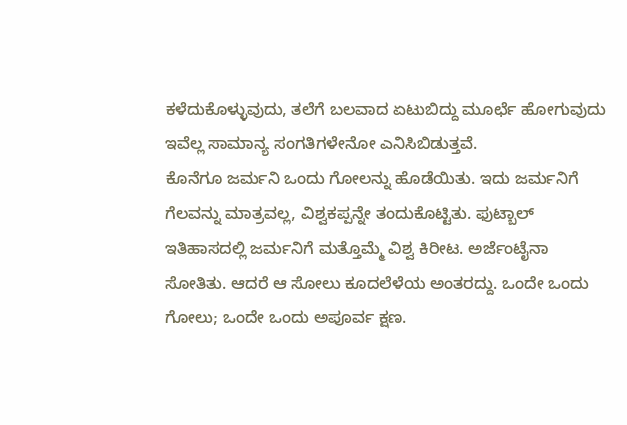ಕಳೆದುಕೊಳ್ಳುವುದು, ತಲೆಗೆ ಬಲವಾದ ಏಟುಬಿದ್ದು ಮೂರ್ಛೆ ಹೋಗುವುದು ಇವೆಲ್ಲ ಸಾಮಾನ್ಯ ಸಂಗತಿಗಳೇನೋ ಎನಿಸಿಬಿಡುತ್ತವೆ.
ಕೊನೆಗೂ ಜರ್ಮನಿ ಒಂದು ಗೋಲನ್ನು ಹೊಡೆಯಿತು. ಇದು ಜರ್ಮನಿಗೆ ಗೆಲವನ್ನು ಮಾತ್ರವಲ್ಲ, ವಿಶ್ವಕಪ್ಪನ್ನೇ ತಂದುಕೊಟ್ಟಿತು. ಫುಟ್ಬಾಲ್ ಇತಿಹಾಸದಲ್ಲಿ ಜರ್ಮನಿಗೆ ಮತ್ತೊಮ್ಮೆ ವಿಶ್ವ ಕಿರೀಟ. ಅರ್ಜೆಂಟೈನಾ ಸೋತಿತು. ಆದರೆ ಆ ಸೋಲು ಕೂದಲೆಳೆಯ ಅಂತರದ್ದು. ಒಂದೇ ಒಂದು ಗೋಲು; ಒಂದೇ ಒಂದು ಅಪೂರ್ವ ಕ್ಷಣ.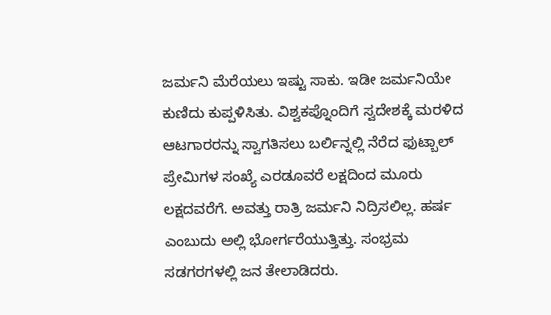ಜರ್ಮನಿ ಮೆರೆಯಲು ಇಷ್ಟು ಸಾಕು. ಇಡೀ ಜರ್ಮನಿಯೇ ಕುಣಿದು ಕುಪ್ಪಳಿಸಿತು. ವಿಶ್ವಕಪ್ನೊಂದಿಗೆ ಸ್ವದೇಶಕ್ಕೆ ಮರಳಿದ ಆಟಗಾರರನ್ನು ಸ್ವಾಗತಿಸಲು ಬರ್ಲಿನ್ನಲ್ಲಿ ನೆರೆದ ಫುಟ್ಬಾಲ್ ಪ್ರೇಮಿಗಳ ಸಂಖ್ಯೆ ಎರಡೂವರೆ ಲಕ್ಷದಿಂದ ಮೂರು ಲಕ್ಷದವರೆಗೆ. ಅವತ್ತು ರಾತ್ರಿ ಜರ್ಮನಿ ನಿದ್ರಿಸಲಿಲ್ಲ. ಹರ್ಷ ಎಂಬುದು ಅಲ್ಲಿ ಭೋರ್ಗರೆಯುತ್ತಿತ್ತು. ಸಂಭ್ರಮ ಸಡಗರಗಳಲ್ಲಿ ಜನ ತೇಲಾಡಿದರು.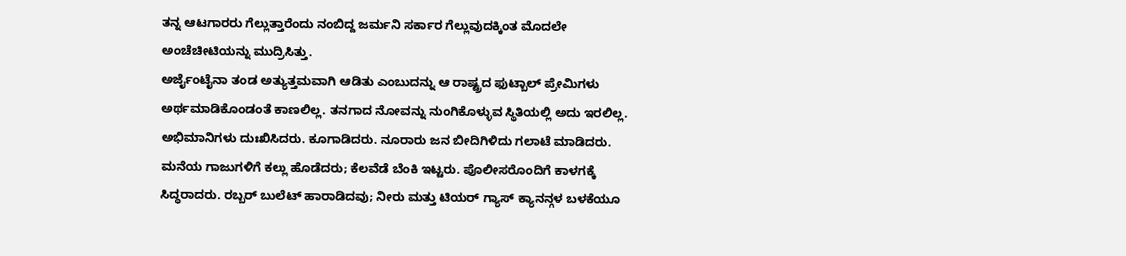ತನ್ನ ಆಟಗಾರರು ಗೆಲ್ಲುತ್ತಾರೆಂದು ನಂಬಿದ್ದ ಜರ್ಮನಿ ಸರ್ಕಾರ ಗೆಲ್ಲುವುದಕ್ಕಿಂತ ಮೊದಲೇ ಅಂಚೆಚೀಟಿಯನ್ನು ಮುದ್ರಿಸಿತ್ತು.
ಅರ್ಜೈಂಟೈನಾ ತಂಡ ಅತ್ಯುತ್ತಮವಾಗಿ ಆಡಿತು ಎಂಬುದನ್ನು ಆ ರಾಷ್ಟ್ರದ ಫುಟ್ಬಾಲ್ ಪ್ರೇಮಿಗಳು ಅರ್ಥಮಾಡಿಕೊಂಡಂತೆ ಕಾಣಲಿಲ್ಲ. ತನಗಾದ ನೋವನ್ನು ನುಂಗಿಕೊಳ್ಳುವ ಸ್ಥಿತಿಯಲ್ಲಿ ಅದು ಇರಲಿಲ್ಲ. ಅಭಿಮಾನಿಗಳು ದುಃಖಿಸಿದರು. ಕೂಗಾಡಿದರು. ನೂರಾರು ಜನ ಬೀದಿಗಿಳಿದು ಗಲಾಟೆ ಮಾಡಿದರು. ಮನೆಯ ಗಾಜುಗಳಿಗೆ ಕಲ್ಲು ಹೊಡೆದರು; ಕೆಲವೆಡೆ ಬೆಂಕಿ ಇಟ್ಟರು. ಪೊಲೀಸರೊಂದಿಗೆ ಕಾಳಗಕ್ಕೆ ಸಿದ್ಧರಾದರು. ರಬ್ಬರ್ ಬುಲೆಟ್ ಹಾರಾಡಿದವು; ನೀರು ಮತ್ತು ಟಿಯರ್ ಗ್ಯಾಸ್ ಕ್ಯಾನನ್ಗಳ ಬಳಕೆಯೂ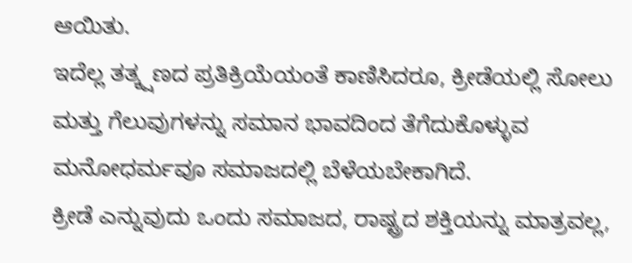ಆಯಿತು.
ಇದೆಲ್ಲ ತತ್ಕ್ಷಣದ ಪ್ರತಿಕ್ರಿಯೆಯಂತೆ ಕಾಣಿಸಿದರೂ, ಕ್ರೀಡೆಯಲ್ಲಿ ಸೋಲು ಮತ್ತು ಗೆಲುವುಗಳನ್ನು ಸಮಾನ ಭಾವದಿಂದ ತೆಗೆದುಕೊಳ್ಳುವ ಮನೋಧರ್ಮವೂ ಸಮಾಜದಲ್ಲಿ ಬೆಳೆಯಬೇಕಾಗಿದೆ.
ಕ್ರೀಡೆ ಎನ್ನುವುದು ಒಂದು ಸಮಾಜದ, ರಾಷ್ಟ್ರದ ಶಕ್ತಿಯನ್ನು ಮಾತ್ರವಲ್ಲ,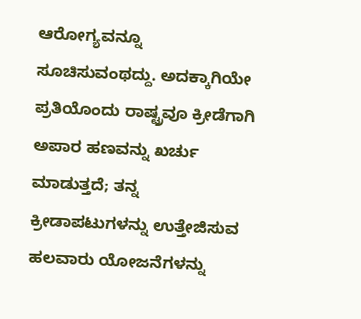ಆರೋಗ್ಯವನ್ನೂ ಸೂಚಿಸುವಂಥದ್ದು. ಅದಕ್ಕಾಗಿಯೇ ಪ್ರತಿಯೊಂದು ರಾಷ್ಟ್ರವೂ ಕ್ರೀಡೆಗಾಗಿ ಅಪಾರ ಹಣವನ್ನು ಖರ್ಚು ಮಾಡುತ್ತದೆ; ತನ್ನ ಕ್ರೀಡಾಪಟುಗಳನ್ನು ಉತ್ತೇಜಿಸುವ ಹಲವಾರು ಯೋಜನೆಗಳನ್ನು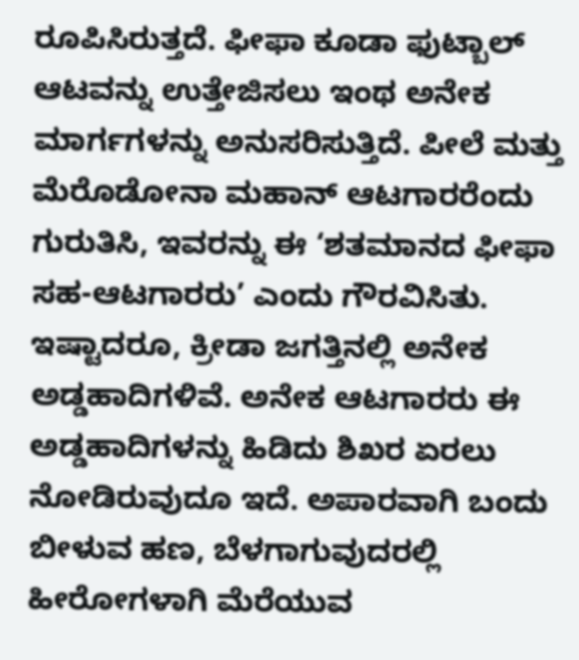ರೂಪಿಸಿರುತ್ತದೆ. ಫೀಫಾ ಕೂಡಾ ಫುಟ್ಬಾಲ್ ಆಟವನ್ನು ಉತ್ತೇಜಿಸಲು ಇಂಥ ಅನೇಕ ಮಾರ್ಗಗಳನ್ನು ಅನುಸರಿಸುತ್ತಿದೆ. ಪೀಲೆ ಮತ್ತು ಮೆರೊಡೋನಾ ಮಹಾನ್ ಆಟಗಾರರೆಂದು ಗುರುತಿಸಿ, ಇವರನ್ನು ಈ ‘ಶತಮಾನದ ಫೀಫಾ ಸಹ-ಆಟಗಾರರು’ ಎಂದು ಗೌರವಿಸಿತು.
ಇಷ್ಟಾದರೂ, ಕ್ರೀಡಾ ಜಗತ್ತಿನಲ್ಲಿ ಅನೇಕ ಅಡ್ಡಹಾದಿಗಳಿವೆ. ಅನೇಕ ಆಟಗಾರರು ಈ ಅಡ್ಡಹಾದಿಗಳನ್ನು ಹಿಡಿದು ಶಿಖರ ಏರಲು ನೋಡಿರುವುದೂ ಇದೆ. ಅಪಾರವಾಗಿ ಬಂದು ಬೀಳುವ ಹಣ, ಬೆಳಗಾಗುವುದರಲ್ಲಿ ಹೀರೋಗಳಾಗಿ ಮೆರೆಯುವ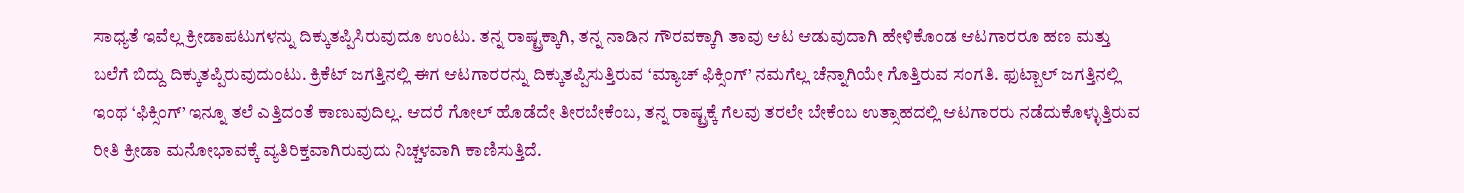ಸಾಧ್ಯತೆ ಇವೆಲ್ಲ ಕ್ರೀಡಾಪಟುಗಳನ್ನು ದಿಕ್ಕುತಪ್ಪಿಸಿರುವುದೂ ಉಂಟು. ತನ್ನ ರಾಷ್ಟ್ರಕ್ಕಾಗಿ, ತನ್ನ ನಾಡಿನ ಗೌರವಕ್ಕಾಗಿ ತಾವು ಆಟ ಆಡುವುದಾಗಿ ಹೇಳಿಕೊಂಡ ಆಟಗಾರರೂ ಹಣ ಮತ್ತು ಬಲೆಗೆ ಬಿದ್ದು ದಿಕ್ಕುತಪ್ಪಿರುವುದುಂಟು. ಕ್ರಿಕೆಟ್ ಜಗತ್ತಿನಲ್ಲಿ ಈಗ ಆಟಗಾರರನ್ನು ದಿಕ್ಕುತಪ್ಪಿಸುತ್ತಿರುವ ‘ಮ್ಯಾಚ್ ಫಿಕ್ಸಿಂಗ್’ ನಮಗೆಲ್ಲ ಚೆನ್ನಾಗಿಯೇ ಗೊತ್ತಿರುವ ಸಂಗತಿ. ಫುಟ್ಬಾಲ್ ಜಗತ್ತಿನಲ್ಲಿ ಇಂಥ ‘ಫಿಕ್ಸಿಂಗ್’ ಇನ್ನೂ ತಲೆ ಎತ್ತಿದಂತೆ ಕಾಣುವುದಿಲ್ಲ. ಆದರೆ ಗೋಲ್ ಹೊಡೆದೇ ತೀರಬೇಕೆಂಬ, ತನ್ನ ರಾಷ್ಟ್ರಕ್ಕೆ ಗೆಲವು ತರಲೇ ಬೇಕೆಂಬ ಉತ್ಸಾಹದಲ್ಲಿ ಆಟಗಾರರು ನಡೆದುಕೊಳ್ಳುತ್ತಿರುವ ರೀತಿ ಕ್ರೀಡಾ ಮನೋಭಾವಕ್ಕೆ ವ್ಯತಿರಿಕ್ತವಾಗಿರುವುದು ನಿಚ್ಚಳವಾಗಿ ಕಾಣಿಸುತ್ತಿದೆ.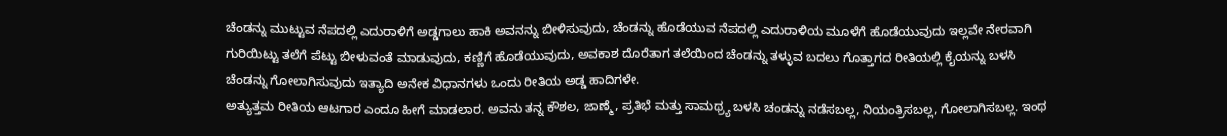ಚೆಂಡನ್ನು ಮುಟ್ಟುವ ನೆಪದಲ್ಲಿ ಎದುರಾಳಿಗೆ ಅಡ್ಡಗಾಲು ಹಾಕಿ ಅವನನ್ನು ಬೀಳಿಸುವುದು, ಚೆಂಡನ್ನು ಹೊಡೆಯುವ ನೆಪದಲ್ಲಿ ಎದುರಾಳಿಯ ಮೂಳೆಗೆ ಹೊಡೆಯುವುದು ಇಲ್ಲವೇ ನೇರವಾಗಿ ಗುರಿಯಿಟ್ಟು ತಲೆಗೆ ಪೆಟ್ಟು ಬೀಳುವಂತೆ ಮಾಡುವುದು, ಕಣ್ಣಿಗೆ ಹೊಡೆಯುವುದು, ಅವಕಾಶ ದೊರೆತಾಗ ತಲೆಯಿಂದ ಚೆಂಡನ್ನು ತಳ್ಳುವ ಬದಲು ಗೊತ್ತಾಗದ ರೀತಿಯಲ್ಲಿ ಕೈಯನ್ನು ಬಳಸಿ ಚೆಂಡನ್ನು ಗೋಲಾಗಿಸುವುದು ಇತ್ಯಾದಿ ಅನೇಕ ವಿಧಾನಗಳು ಒಂದು ರೀತಿಯ ಅಡ್ಡ ಹಾದಿಗಳೇ.
ಅತ್ಯುತ್ತಮ ರೀತಿಯ ಆಟಗಾರ ಎಂದೂ ಹೀಗೆ ಮಾಡಲಾರ. ಅವನು ತನ್ನ ಕೌಶಲ, ಜಾಣ್ಮೆ, ಪ್ರತಿಭೆ ಮತ್ತು ಸಾಮಥ್ರ್ಯ ಬಳಸಿ ಚಂಡನ್ನು ನಡೆಸಬಲ್ಲ, ನಿಯಂತ್ರಿಸಬಲ್ಲ, ಗೋಲಾಗಿಸಬಲ್ಲ. ಇಂಥ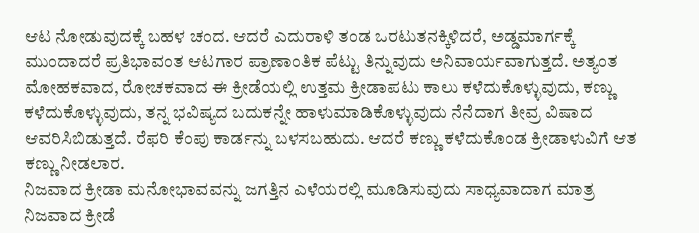ಆಟ ನೋಡುವುದಕ್ಕೆ ಬಹಳ ಚಂದ. ಆದರೆ ಎದುರಾಳಿ ತಂಡ ಒರಟುತನಕ್ಕಿಳಿದರೆ, ಅಡ್ಡಮಾರ್ಗಕ್ಕೆ ಮುಂದಾದರೆ ಪ್ರತಿಭಾವಂತ ಆಟಗಾರ ಪ್ರಾಣಾಂತಿಕ ಪೆಟ್ಟು ತಿನ್ನುವುದು ಅನಿವಾರ್ಯವಾಗುತ್ತದೆ. ಅತ್ಯಂತ ಮೋಹಕವಾದ, ರೋಚಕವಾದ ಈ ಕ್ರೀಡೆಯಲ್ಲಿ ಉತ್ತಮ ಕ್ರೀಡಾಪಟು ಕಾಲು ಕಳೆದುಕೊಳ್ಳುವುದು, ಕಣ್ಣು ಕಳೆದುಕೊಳ್ಳುವುದು, ತನ್ನ ಭವಿಷ್ಯದ ಬದುಕನ್ನೇ ಹಾಳುಮಾಡಿಕೊಳ್ಳುವುದು ನೆನೆದಾಗ ತೀವ್ರ ವಿಷಾದ ಆವರಿಸಿಬಿಡುತ್ತದೆ. ರೆಫರಿ ಕೆಂಪು ಕಾರ್ಡನ್ನು ಬಳಸಬಹುದು. ಆದರೆ ಕಣ್ಣು ಕಳೆದುಕೊಂಡ ಕ್ರೀಡಾಳುವಿಗೆ ಆತ ಕಣ್ಣು ನೀಡಲಾರ.
ನಿಜವಾದ ಕ್ರೀಡಾ ಮನೋಭಾವವನ್ನು ಜಗತ್ತಿನ ಎಳೆಯರಲ್ಲಿ ಮೂಡಿಸುವುದು ಸಾಧ್ಯವಾದಾಗ ಮಾತ್ರ ನಿಜವಾದ ಕ್ರೀಡೆ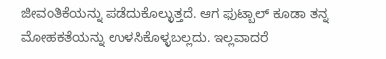ಜೀವಂತಿಕೆಯನ್ನು ಪಡೆದುಕೊಲ್ಳುತ್ತದೆ. ಆಗ ಫುಟ್ಬಾಲ್ ಕೂಡಾ ತನ್ನ ಮೋಹಕತೆಯನ್ನು ಉಳಸಿಕೊಳ್ಳಬಲ್ಲದು. ಇಲ್ಲವಾದರೆ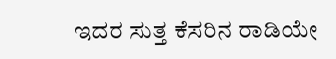ಇದರ ಸುತ್ತ ಕೆಸರಿನ ರಾಡಿಯೇ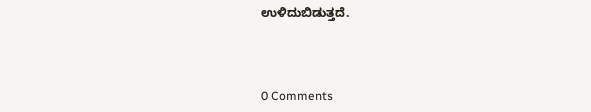ಉಳಿದುಬಿಡುತ್ತದೆ.



0 Comments